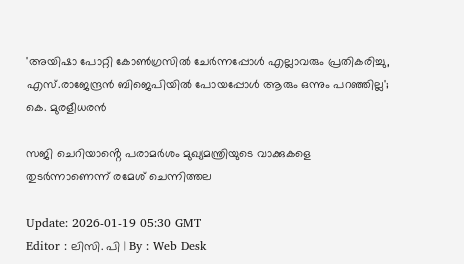'അയിഷാ പോറ്റി കോൺഗ്രസിൽ ചേർന്നപ്പോൾ എല്ലാവരും പ്രതികരിച്ചു, എസ്.രാജേന്ദ്രൻ ബിജെപിയിൽ പോയപ്പോൾ ആരും ഒന്നും പറഞ്ഞില്ല'; കെ. മുരളീധരൻ

സജി ചെറിയാൻ്റെ പരാമർശം മുഖ്യമന്ത്രിയുടെ വാക്കുകളെ തുടർന്നാണെന്ന് രമേശ് ചെന്നിത്തല

Update: 2026-01-19 05:30 GMT
Editor : ലിസി. പി | By : Web Desk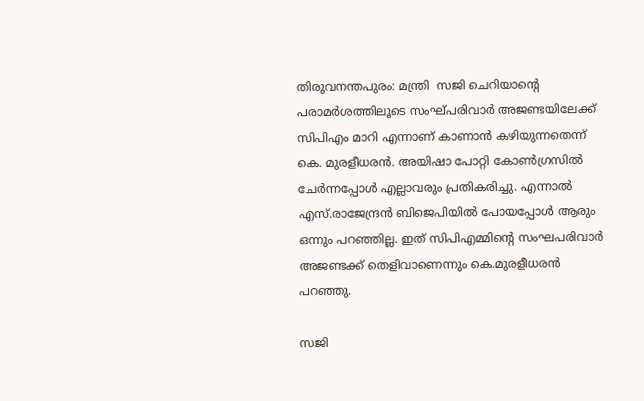തിരുവനന്തപുരം: മന്ത്രി  സജി ചെറിയാന്റെ പരാമർശത്തിലൂടെ സംഘ്പരിവാർ അജണ്ടയിലേക്ക് സിപിഎം മാറി എന്നാണ് കാണാൻ കഴിയുന്നതെന്ന് കെ. മുരളീധരൻ. അയിഷാ പോറ്റി കോൺഗ്രസിൽ ചേർന്നപ്പോൾ എല്ലാവരും പ്രതികരിച്ചു. എന്നാൽ എസ്.രാജേന്ദ്രൻ ബിജെപിയിൽ പോയപ്പോൾ ആരും ഒന്നും പറഞ്ഞില്ല. ഇത് സിപിഎമ്മിൻ്റെ സംഘപരിവാർ അജണ്ടക്ക് തെളിവാണെന്നും കെ.മുരളീധരൻ പറഞ്ഞു.

സജി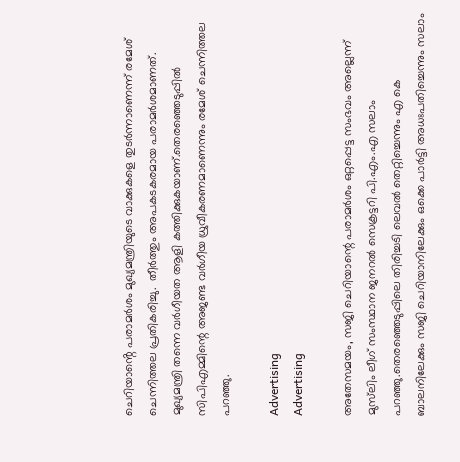ചെറിയാൻ്റെ പരാമർശം മുഖ്യമന്ത്രിയുടെ വാക്കുകളെ തുടർന്നാണെന്ന് രമേശ് ചെന്നിത്തല പ്രതികരിച്ചു.  തീർത്തും അപകടകരമായ പരാമർശമാണത്. മുഖ്യമന്ത്രി തന്നെ വർഗീയത ആളി കത്തിക്കുകയാണ്.തെരഞ്ഞെടുപ്പിൽ സിപിഎമ്മിന്റെ അജണ്ട വർഗീയ ധ്രുവീകരണമാണെന്നും രമേശ് ചെന്നിത്തല പറഞ്ഞു.

Advertising
Advertising

അതേസമയം, സജി ചെറിയാന്റെ പരാമർശം ഒറ്റപ്പെട്ട സംഭവം അല്ലെന്ന് മുസ്‍ലിം ലീഗ് സംസ്ഥാന ജനറൽ സെക്രട്ടറി പി.എം.എ സലാം പറഞ്ഞു.തെരഞ്ഞെടുപ്പിലെ തിരിച്ചടി ലെവൽ തെറ്റിച്ചെന്നും എ കെ ബാലനിലേക്കും സജി ചെറിയാനിലേക്കും ഒക്കെ പാർട്ടി അധഃപതിച്ചെന്നും സലാം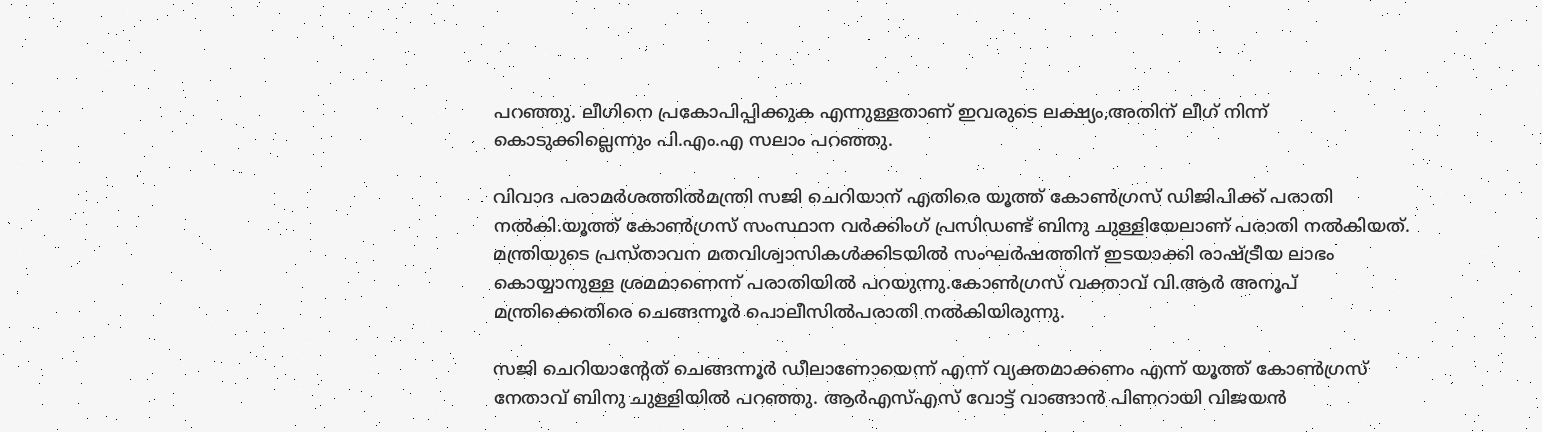പറഞ്ഞു. ലീഗിനെ പ്രകോപിപ്പിക്കുക എന്നുള്ളതാണ് ഇവരുടെ ലക്ഷ്യം,അതിന് ലീഗ് നിന്ന് കൊടുക്കില്ലെന്നും പി.എം.എ സലാം പറഞ്ഞു.

വിവാദ പരാമർശത്തിൽമന്ത്രി സജി ചെറിയാന് എതിരെ യൂത്ത് കോൺഗ്രസ് ഡിജിപിക്ക് പരാതി നൽകി.യൂത്ത് കോൺഗ്രസ് സംസ്ഥാന വർക്കിംഗ് പ്രസിഡണ്ട് ബിനു ചുള്ളിയേലാണ് പരാതി നൽകിയത്. മന്ത്രിയുടെ പ്രസ്താവന മതവിശ്വാസികൾക്കിടയിൽ സംഘർഷത്തിന് ഇടയാക്കി രാഷ്ട്രീയ ലാഭം കൊയ്യാനുള്ള ശ്രമമാണെന്ന് പരാതിയിൽ പറയുന്നു.കോൺഗ്രസ്‌ വക്താവ് വി.ആര്‍ അനൂപ്  മന്ത്രിക്കെതിരെ ചെങ്ങന്നൂർ പൊലീസിൽപരാതി നൽകിയിരുന്നു.

സജി ചെറിയാന്റേത് ചെങ്ങന്നൂർ ഡീലാണോയെന്ന് എന്ന് വ്യക്തമാക്കണം എന്ന് യൂത്ത് കോൺഗ്രസ് നേതാവ് ബിനു ചുള്ളിയിൽ പറഞ്ഞു. ആര്‍എസ്എസ് വോട്ട് വാങ്ങാൻ പിണറായി വിജയൻ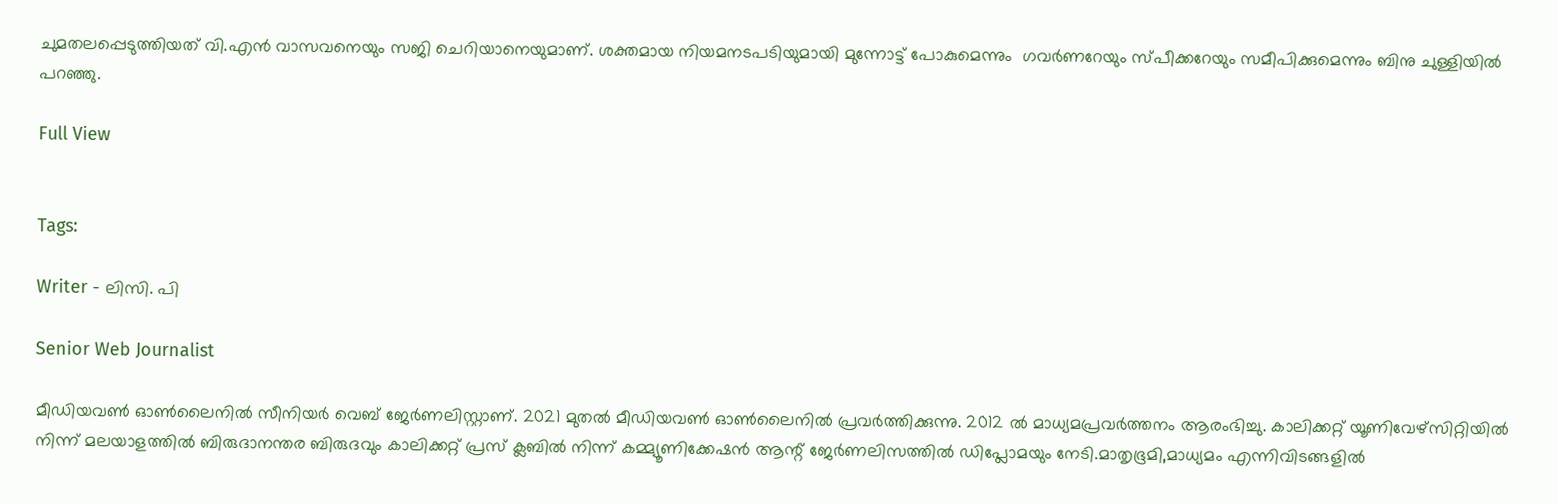ചുമതലപ്പെടുത്തിയത് വി.എൻ വാസവനെയും സജി ചെറിയാനെയുമാണ്. ശക്തമായ നിയമനടപടിയുമായി മുന്നോട്ട് പോകുമെന്നും  ഗവർണറേയും സ്പീക്കറേയും സമീപിക്കുമെന്നും ബിനു ചുള്ളിയിൽ പറഞ്ഞു.

Full View


Tags:

Writer - ലിസി. പി

Senior Web Journalist

മീഡിയവൺ ഓൺലൈനിൽ സീനിയർ വെബ് ജേർണലിസ്റ്റാണ്. 2021 മുതൽ മീഡിയവൺ ഓൺലൈനിൽ പ്രവർത്തിക്കുന്നു. 2012 ല്‍ മാധ്യമപ്രവര്‍ത്തനം ആരംഭിച്ചു. കാലിക്കറ്റ് യൂണിവേഴ്‌സിറ്റിയിൽ നിന്ന് മലയാളത്തിൽ ബിരുദാനന്തര ബിരുദവും കാലിക്കറ്റ് പ്രസ് ക്ലബിൽ നിന്ന് കമ്മ്യൂണിക്കേഷൻ ആന്റ് ജേർണലിസത്തിൽ ഡിപ്ലോമയും നേടി.മാതൃഭൂമി,മാധ്യമം എന്നിവിടങ്ങളിൽ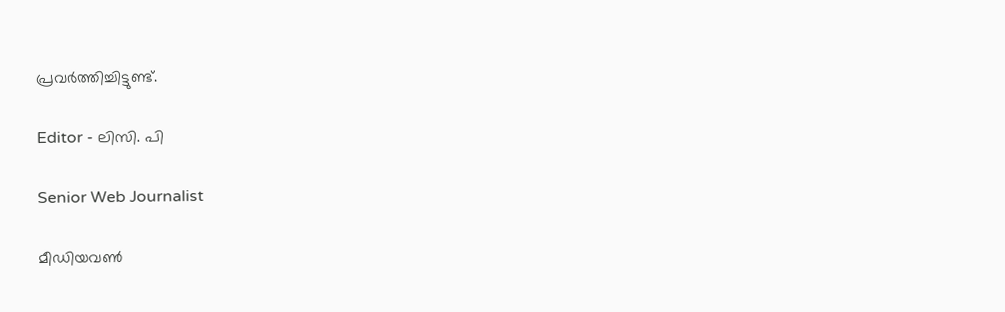പ്രവർത്തിച്ചിട്ടുണ്ട്.

Editor - ലിസി. പി

Senior Web Journalist

മീഡിയവൺ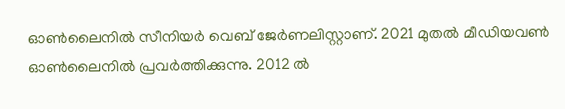ഓൺലൈനിൽ സീനിയർ വെബ് ജേർണലിസ്റ്റാണ്. 2021 മുതൽ മീഡിയവൺ ഓൺലൈനിൽ പ്രവർത്തിക്കുന്നു. 2012 ല്‍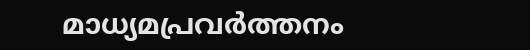മാധ്യമപ്രവര്‍ത്തനം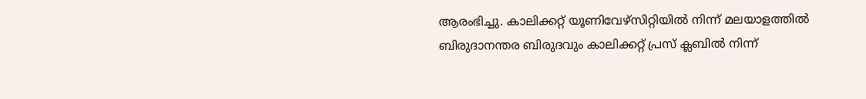ആരംഭിച്ചു. കാലിക്കറ്റ് യൂണിവേഴ്‌സിറ്റിയിൽ നിന്ന് മലയാളത്തിൽ ബിരുദാനന്തര ബിരുദവും കാലിക്കറ്റ് പ്രസ് ക്ലബിൽ നിന്ന്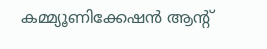കമ്മ്യൂണിക്കേഷൻ ആന്റ്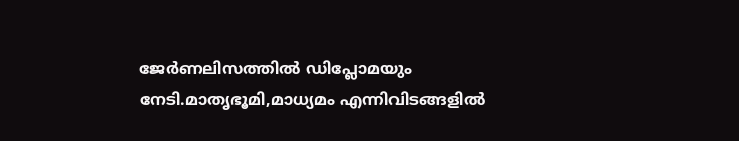ജേർണലിസത്തിൽ ഡിപ്ലോമയും നേടി.മാതൃഭൂമി,മാധ്യമം എന്നിവിടങ്ങളിൽ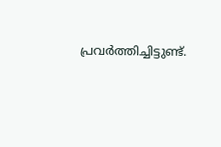പ്രവർത്തിച്ചിട്ടുണ്ട്.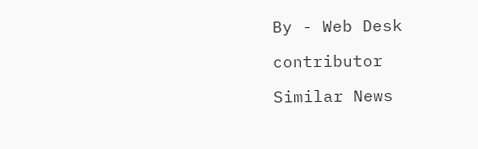By - Web Desk

contributor

Similar News